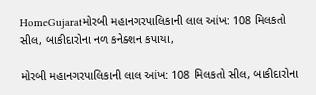HomeGujaratમોરબી મહાનગરપાલિકાની લાલ આંખ: 108 મિલકતો સીલ, બાકીદારોના નળ કનેક્શન કપાયા,

મોરબી મહાનગરપાલિકાની લાલ આંખ: 108 મિલકતો સીલ, બાકીદારોના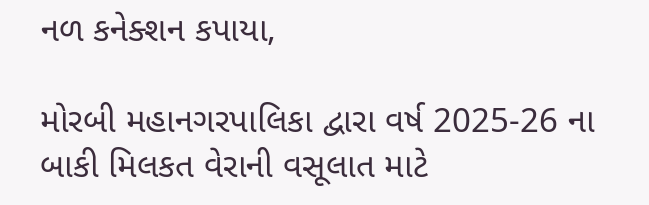નળ કનેક્શન કપાયા,

મોરબી મહાનગરપાલિકા દ્વારા વર્ષ 2025-26 ના બાકી મિલકત વેરાની વસૂલાત માટે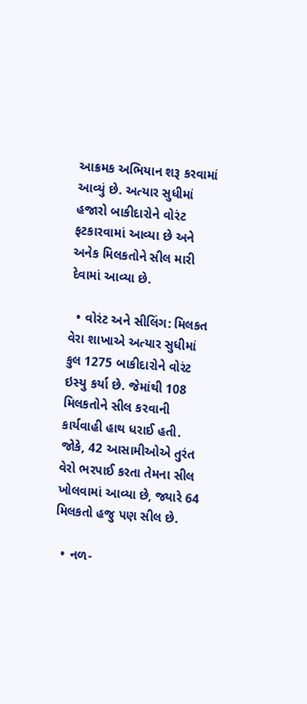આક્રમક અભિયાન શરૂ કરવામાં આવ્યું છે. અત્યાર સુધીમાં હજારો બાકીદારોને વોરંટ ફટકારવામાં આવ્યા છે અને અનેક મિલકતોને સીલ મારી દેવામાં આવ્યા છે.

  • વોરંટ અને સીલિંગ: મિલકત વેરા શાખાએ અત્યાર સુધીમાં કુલ 1275 બાકીદારોને વોરંટ ઇસ્યુ કર્યા છે. જેમાંથી 108 મિલકતોને સીલ કરવાની કાર્યવાહી હાથ ધરાઈ હતી. જોકે, 42 આસામીઓએ તુરંત વેરો ભરપાઈ કરતા તેમના સીલ ખોલવામાં આવ્યા છે, જ્યારે 64 મિલકતો હજુ પણ સીલ છે.

  • નળ-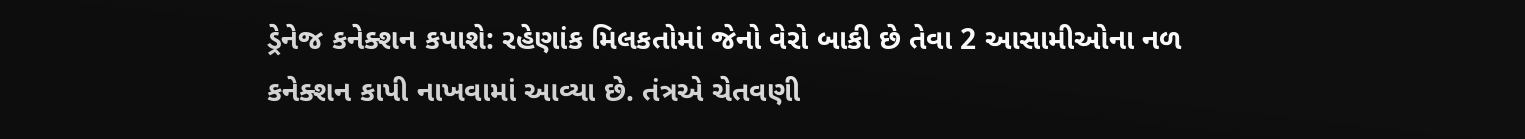ડ્રેનેજ કનેક્શન કપાશે: રહેણાંક મિલકતોમાં જેનો વેરો બાકી છે તેવા 2 આસામીઓના નળ કનેક્શન કાપી નાખવામાં આવ્યા છે. તંત્રએ ચેતવણી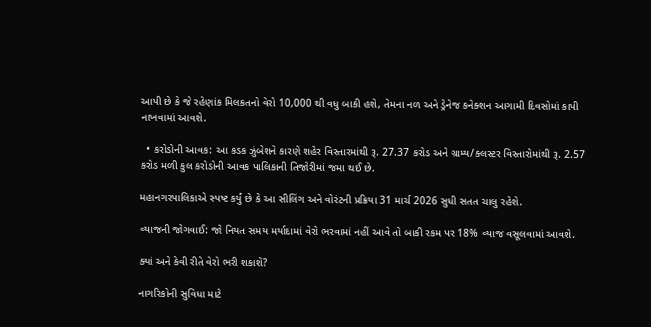આપી છે કે જે રહેણાંક મિલકતનો વેરો 10,000 થી વધુ બાકી હશે, તેમના નળ અને ડ્રેનેજ કનેક્શન આગામી દિવસોમાં કાપી નાખવામાં આવશે.

  • કરોડોની આવક: આ કડક ઝુંબેશને કારણે શહેર વિસ્તારમાંથી રૂ. 27.37 કરોડ અને ગ્રામ્ય/ક્લસ્ટર વિસ્તારોમાંથી રૂ. 2.57 કરોડ મળી કુલ કરોડોની આવક પાલિકાની તિજોરીમાં જમા થઈ છે.

મહાનગરપાલિકાએ સ્પષ્ટ કર્યું છે કે આ સીલિંગ અને વોરંટની પ્રક્રિયા 31 માર્ચ 2026 સુધી સતત ચાલુ રહેશે.

વ્યાજની જોગવાઈ: જો નિયત સમય મર્યાદામાં વેરો ભરવામાં નહીં આવે તો બાકી રકમ પર 18% વ્યાજ વસૂલવામાં આવશે.

ક્યાં અને કેવી રીતે વેરો ભરી શકાશે?

નાગરિકોની સુવિધા માટે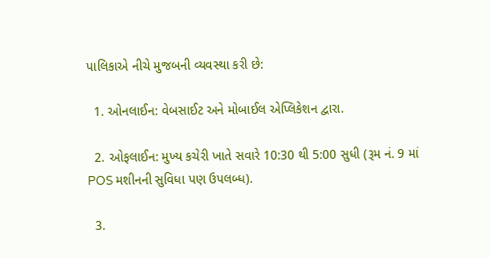પાલિકાએ નીચે મુજબની વ્યવસ્થા કરી છે:

  1. ઓનલાઈન: વેબસાઈટ અને મોબાઈલ એપ્લિકેશન દ્વારા.

  2. ઓફલાઈન: મુખ્ય કચેરી ખાતે સવારે 10:30 થી 5:00 સુધી (રૂમ નં. 9 માં POS મશીનની સુવિધા પણ ઉપલબ્ધ).

  3.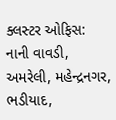ક્લસ્ટર ઓફિસ: નાની વાવડી, અમરેલી, મહેન્દ્રનગર, ભડીયાદ,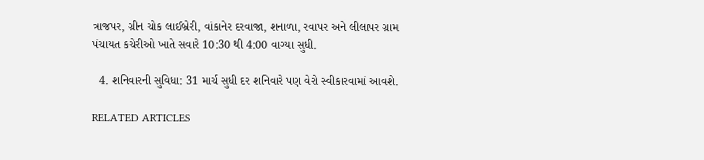ત્રાજપર, ગ્રીન ચોક લાઈબ્રેરી, વાંકાનેર દરવાજા, શનાળા, રવાપર અને લીલાપર ગ્રામ પંચાયત કચેરીઓ ખાતે સવારે 10:30 થી 4:00 વાગ્યા સુધી.

  4. શનિવારની સુવિધા: 31 માર્ચ સુધી દર શનિવારે પણ વેરો સ્વીકારવામાં આવશે.

RELATED ARTICLES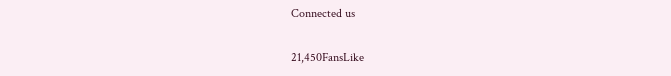Connected us

21,450FansLike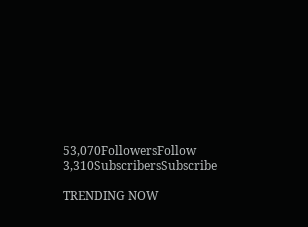53,070FollowersFollow
3,310SubscribersSubscribe

TRENDING NOW